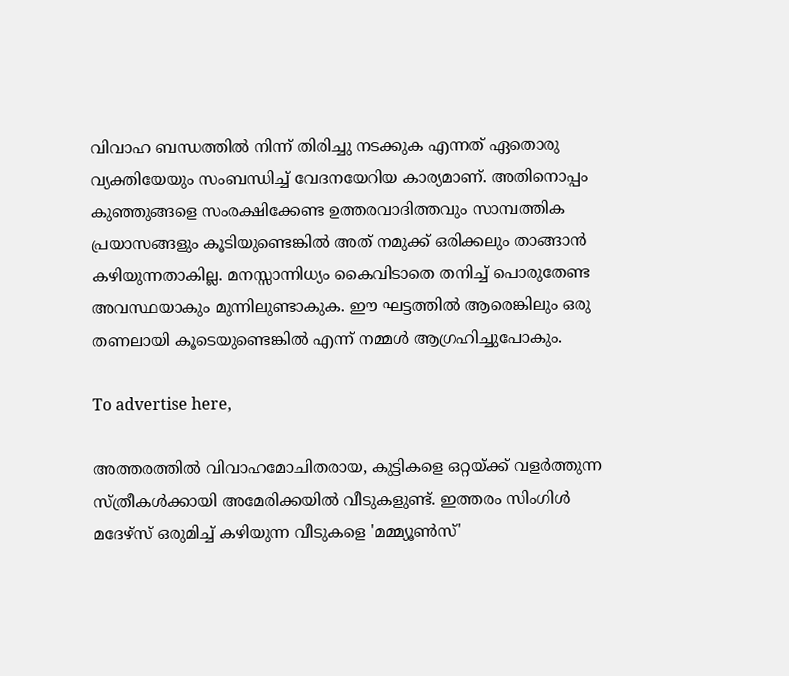വിവാഹ ബന്ധത്തില്‍ നിന്ന് തിരിച്ചു നടക്കുക എന്നത് ഏതൊരു വ്യക്തിയേയും സംബന്ധിച്ച് വേദനയേറിയ കാര്യമാണ്. അതിനൊപ്പം കുഞ്ഞുങ്ങളെ സംരക്ഷിക്കേണ്ട ഉത്തരവാദിത്തവും സാമ്പത്തിക പ്രയാസങ്ങളും കൂടിയുണ്ടെങ്കില്‍ അത് നമുക്ക് ഒരിക്കലും താങ്ങാന്‍ കഴിയുന്നതാകില്ല. മനസ്സാന്നിധ്യം കൈവിടാതെ തനിച്ച് പൊരുതേണ്ട അവസ്ഥയാകും മുന്നിലുണ്ടാകുക. ഈ ഘട്ടത്തില്‍ ആരെങ്കിലും ഒരു തണലായി കൂടെയുണ്ടെങ്കില്‍ എന്ന് നമ്മള്‍ ആഗ്രഹിച്ചുപോകും.

To advertise here,

അത്തരത്തില്‍ വിവാഹമോചിതരായ, കുട്ടികളെ ഒറ്റയ്ക്ക് വളര്‍ത്തുന്ന സ്ത്രീകള്‍ക്കായി അമേരിക്കയില്‍ വീടുകളുണ്ട്. ഇത്തരം സിംഗിള്‍ മദേഴ്‌സ് ഒരുമിച്ച് കഴിയുന്ന വീടുകളെ 'മമ്മ്യൂണ്‍സ്'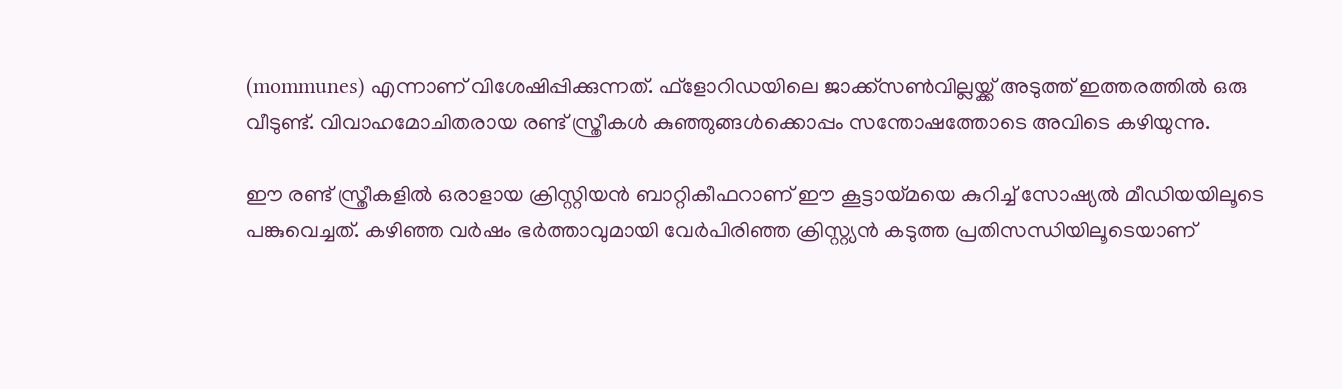(mommunes) എന്നാണ് വിശേഷിപ്പിക്കുന്നത്. ഫ്‌ളോറിഡയിലെ ജാക്ക്‌സണ്‍വില്ലയ്ക്ക് അടുത്ത് ഇത്തരത്തില്‍ ഒരു വീടുണ്ട്. വിവാഹമോചിതരായ രണ്ട് സ്ത്രീകള്‍ കുഞ്ഞുങ്ങള്‍ക്കൊപ്പം സന്തോഷത്തോടെ അവിടെ കഴിയുന്നു.

ഈ രണ്ട് സ്ത്രീകളില്‍ ഒരാളായ ക്രിസ്റ്റിയന്‍ ബാറ്റികീഫറാണ് ഈ കൂട്ടായ്മയെ കുറിച്ച് സോഷ്യല്‍ മീഡിയയിലൂടെ പങ്കുവെച്ചത്. കഴിഞ്ഞ വര്‍ഷം ഭര്‍ത്താവുമായി വേര്‍പിരിഞ്ഞ ക്രിസ്റ്റ്യന്‍ കടുത്ത പ്രതിസന്ധിയിലൂടെയാണ്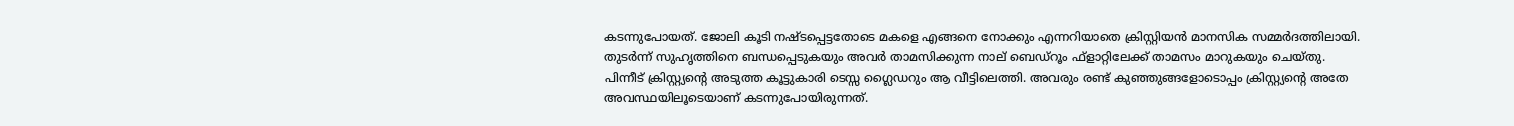കടന്നുപോയത്. ജോലി കൂടി നഷ്ടപ്പെട്ടതോടെ മകളെ എങ്ങനെ നോക്കും എന്നറിയാതെ ക്രിസ്റ്റിയന്‍ മാനസിക സമ്മര്‍ദത്തിലായി. തുടര്‍ന്ന് സുഹൃത്തിനെ ബന്ധപ്പെടുകയും അവര്‍ താമസിക്കുന്ന നാല് ബെഡ്‌റൂം ഫ്‌ളാറ്റിലേക്ക് താമസം മാറുകയും ചെയ്തു. പിന്നീട് ക്രിസ്റ്റ്യന്റെ അടുത്ത കൂട്ടുകാരി ടെസ്സ ഗ്ലൈഡറും ആ വീട്ടിലെത്തി. അവരും രണ്ട് കുഞ്ഞുങ്ങളോടൊപ്പം ക്രിസ്റ്റ്യന്റെ അതേ അവസ്ഥയിലൂടെയാണ് കടന്നുപോയിരുന്നത്.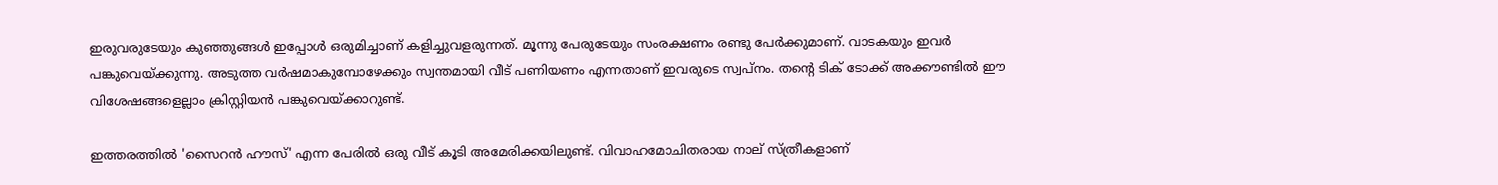ഇരുവരുടേയും കുഞ്ഞുങ്ങള്‍ ഇപ്പോള്‍ ഒരുമിച്ചാണ് കളിച്ചുവളരുന്നത്. മൂന്നു പേരുടേയും സംരക്ഷണം രണ്ടു പേര്‍ക്കുമാണ്. വാടകയും ഇവര്‍ പങ്കുവെയ്ക്കുന്നു. അടുത്ത വര്‍ഷമാകുമ്പോഴേക്കും സ്വന്തമായി വീട് പണിയണം എന്നതാണ് ഇവരുടെ സ്വപ്‌നം. തന്റെ ടിക് ടോക്ക് അക്കൗണ്ടില്‍ ഈ വിശേഷങ്ങളെല്ലാം ക്രിസ്റ്റിയന്‍ പങ്കുവെയ്ക്കാറുണ്ട്.

ഇത്തരത്തില്‍ 'സൈറന്‍ ഹൗസ്' എന്ന പേരില്‍ ഒരു വീട് കൂടി അമേരിക്കയിലുണ്ട്. വിവാഹമോചിതരായ നാല് സ്ത്രീകളാണ്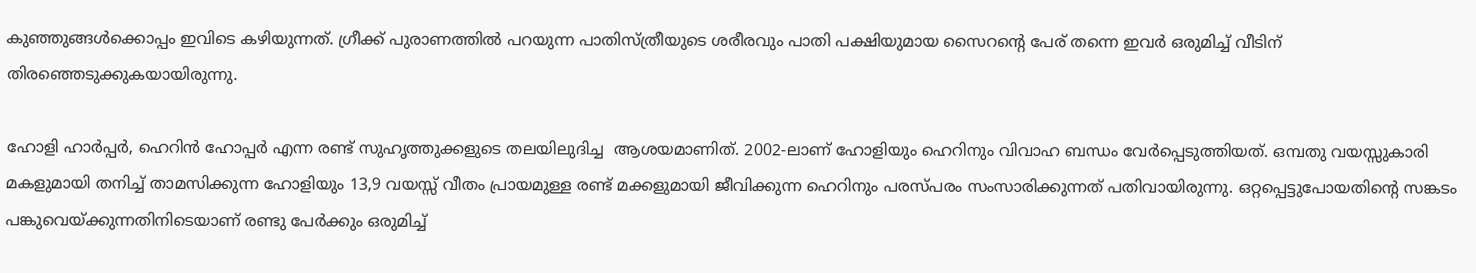കുഞ്ഞുങ്ങള്‍ക്കൊപ്പം ഇവിടെ കഴിയുന്നത്. ഗ്രീക്ക് പുരാണത്തില്‍ പറയുന്ന പാതിസ്ത്രീയുടെ ശരീരവും പാതി പക്ഷിയുമായ സൈറന്റെ പേര് തന്നെ ഇവര്‍ ഒരുമിച്ച് വീടിന് തിരഞ്ഞെടുക്കുകയായിരുന്നു.

ഹോളി ഹാര്‍പ്പര്‍, ഹെറിന്‍ ഹോപ്പര്‍ എന്ന രണ്ട് സുഹൃത്തുക്കളുടെ തലയിലുദിച്ച  ആശയമാണിത്. 2002-ലാണ് ഹോളിയും ഹെറിനും വിവാഹ ബന്ധം വേര്‍പ്പെടുത്തിയത്. ഒമ്പതു വയസ്സുകാരി മകളുമായി തനിച്ച് താമസിക്കുന്ന ഹോളിയും 13,9 വയസ്സ് വീതം പ്രായമുള്ള രണ്ട് മക്കളുമായി ജീവിക്കുന്ന ഹെറിനും പരസ്പരം സംസാരിക്കുന്നത് പതിവായിരുന്നു. ഒറ്റപ്പെട്ടുപോയതിന്റെ സങ്കടം പങ്കുവെയ്ക്കുന്നതിനിടെയാണ് രണ്ടു പേര്‍ക്കും ഒരുമിച്ച്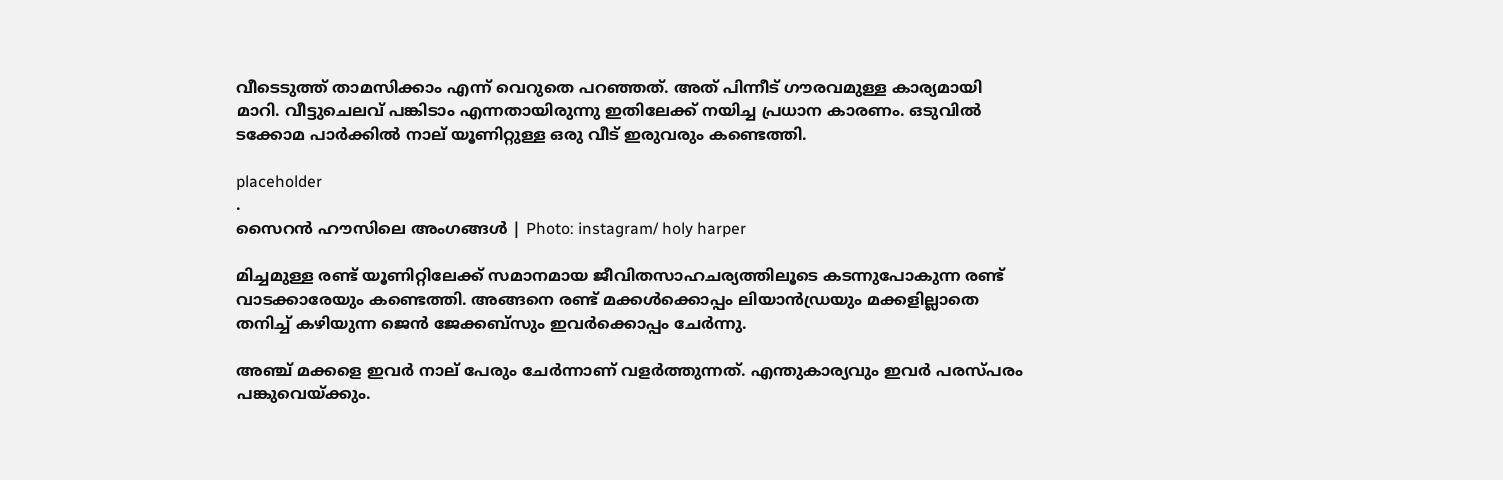വീടെടുത്ത് താമസിക്കാം എന്ന് വെറുതെ പറഞ്ഞത്. അത് പിന്നീട് ഗൗരവമുള്ള കാര്യമായി മാറി. വീട്ടുചെലവ് പങ്കിടാം എന്നതായിരുന്നു ഇതിലേക്ക് നയിച്ച പ്രധാന കാരണം. ഒടുവില്‍ ടക്കോമ പാര്‍ക്കില്‍ നാല് യൂണിറ്റുള്ള ഒരു വീട് ഇരുവരും കണ്ടെത്തി.

placeholder
.
സൈറന്‍ ഹൗസിലെ അംഗങ്ങള്‍ | Photo: instagram/ holy harper

മിച്ചമുള്ള രണ്ട് യൂണിറ്റിലേക്ക് സമാനമായ ജീവിതസാഹചര്യത്തിലൂടെ കടന്നുപോകുന്ന രണ്ട് വാടക്കാരേയും കണ്ടെത്തി. അങ്ങനെ രണ്ട് മക്കള്‍ക്കൊപ്പം ലിയാന്‍ഡ്രയും മക്കളില്ലാതെ തനിച്ച് കഴിയുന്ന ജെന്‍ ജേക്കബ്‌സും ഇവര്‍ക്കൊപ്പം ചേര്‍ന്നു.

അഞ്ച് മക്കളെ ഇവര്‍ നാല് പേരും ചേര്‍ന്നാണ് വളര്‍ത്തുന്നത്. എന്തുകാര്യവും ഇവര്‍ പരസ്പരം പങ്കുവെയ്ക്കും.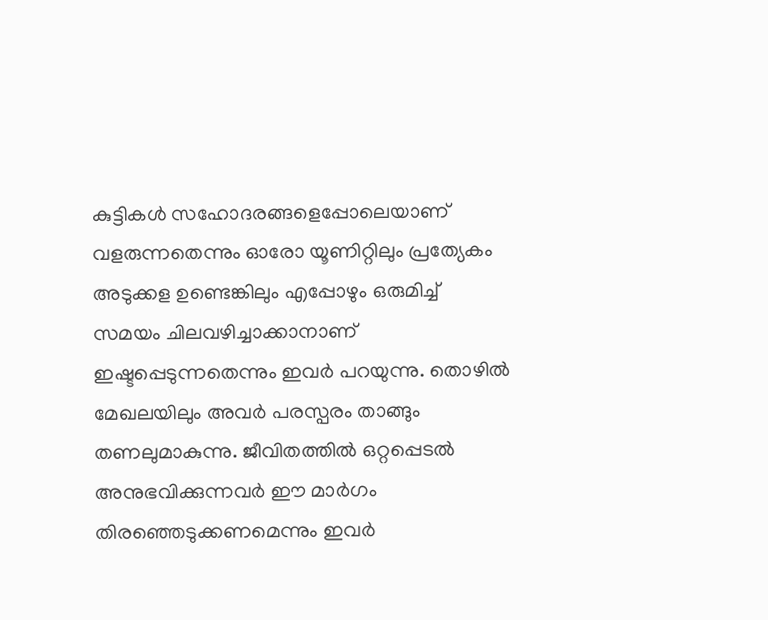കുട്ടികള്‍ സഹോദരങ്ങളെപ്പോലെയാണ് വളരുന്നതെന്നും ഓരോ യൂണിറ്റിലും പ്രത്യേകം അടുക്കള ഉണ്ടെങ്കിലും എപ്പോഴും ഒരുമിച്ച് സമയം ചിലവഴിച്ചാക്കാനാണ് ഇഷ്ടപ്പെടുന്നതെന്നും ഇവര്‍ പറയുന്നു. തൊഴില്‍ മേഖലയിലും അവര്‍ പരസ്പരം താങ്ങും തണലുമാകുന്നു. ജീവിതത്തില്‍ ഒറ്റപ്പെടല്‍ അനുഭവിക്കുന്നവര്‍ ഈ മാര്‍ഗം തിരഞ്ഞെടുക്കണമെന്നും ഇവര്‍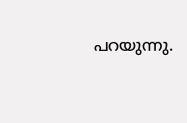പറയുന്നു.